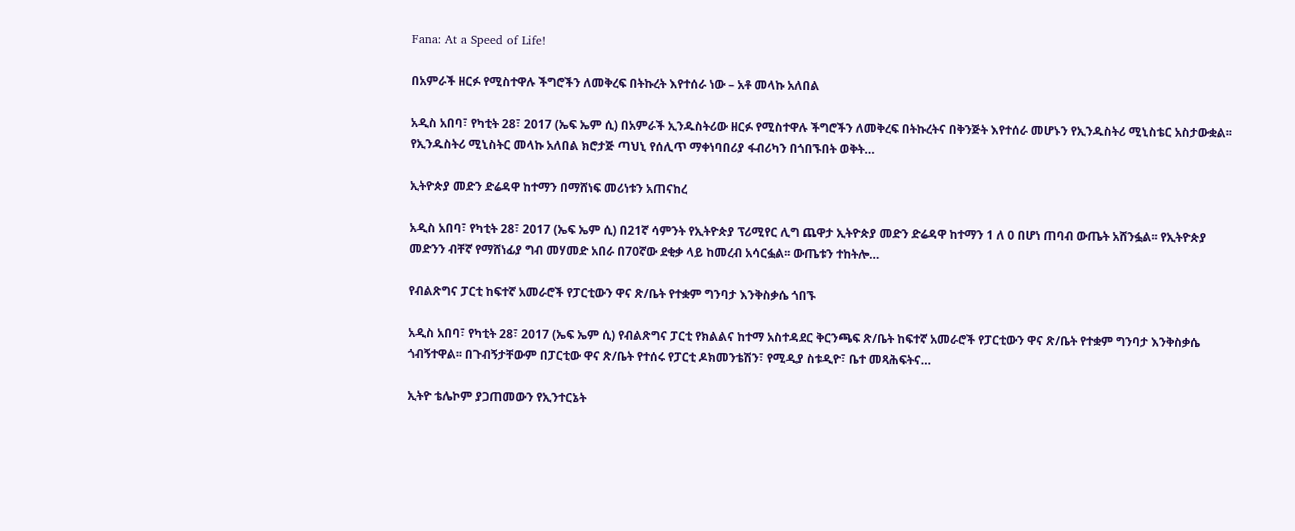Fana: At a Speed of Life!

በአምራች ዘርፉ የሚስተዋሉ ችግሮችን ለመቅረፍ በትኩረት እየተሰራ ነው – አቶ መላኩ አለበል

አዲስ አበባ፣ የካቲት 28፣ 2017 (ኤፍ ኤም ሲ) በአምራች ኢንዱስትሪው ዘርፉ የሚስተዋሉ ችግሮችን ለመቅረፍ በትኩረትና በቅንጅት እየተሰራ መሆኑን የኢንዱስትሪ ሚኒስቴር አስታውቋል፡፡ የኢንዱስትሪ ሚኒስትር መላኩ አለበል ክሮታጅ ጣህኒ የሰሊጥ ማቀነባበሪያ ፋብሪካን በጎበኙበት ወቅት…

ኢትዮጵያ መድን ድሬዳዋ ከተማን በማሸነፍ መሪነቱን አጠናከረ

አዲስ አበባ፣ የካቲት 28፣ 2017 (ኤፍ ኤም ሲ) በ21ኛ ሳምንት የኢትዮጵያ ፕሪሚየር ሊግ ጨዋታ ኢትዮጵያ መድን ድሬዳዋ ከተማን 1 ለ 0 በሆነ ጠባብ ውጤት አሸንፏል፡፡ የኢትዮጵያ መድንን ብቸኛ የማሸነፊያ ግብ መሃመድ አበራ በ70ኛው ደቂቃ ላይ ከመረብ አሳርፏል፡፡ ውጤቱን ተከትሎ…

የብልጽግና ፓርቲ ከፍተኛ አመራሮች የፓርቲውን ዋና ጽ/ቤት የተቋም ግንባታ እንቅስቃሴ ጎበኙ

አዲስ አበባ፣ የካቲት 28፣ 2017 (ኤፍ ኤም ሲ) የብልጽግና ፓርቲ የክልልና ከተማ አስተዳደር ቅርንጫፍ ጽ/ቤት ከፍተኛ አመራሮች የፓርቲውን ዋና ጽ/ቤት የተቋም ግንባታ እንቅስቃሴ ጎብኝተዋል፡፡ በጉብኝታቸውም በፓርቲው ዋና ጽ/ቤት የተሰሩ የፓርቲ ዶክመንቴሽን፣ የሚዲያ ስቱዲዮ፣ ቤተ መጻሕፍትና…

ኢትዮ ቴሌኮም ያጋጠመውን የኢንተርኔት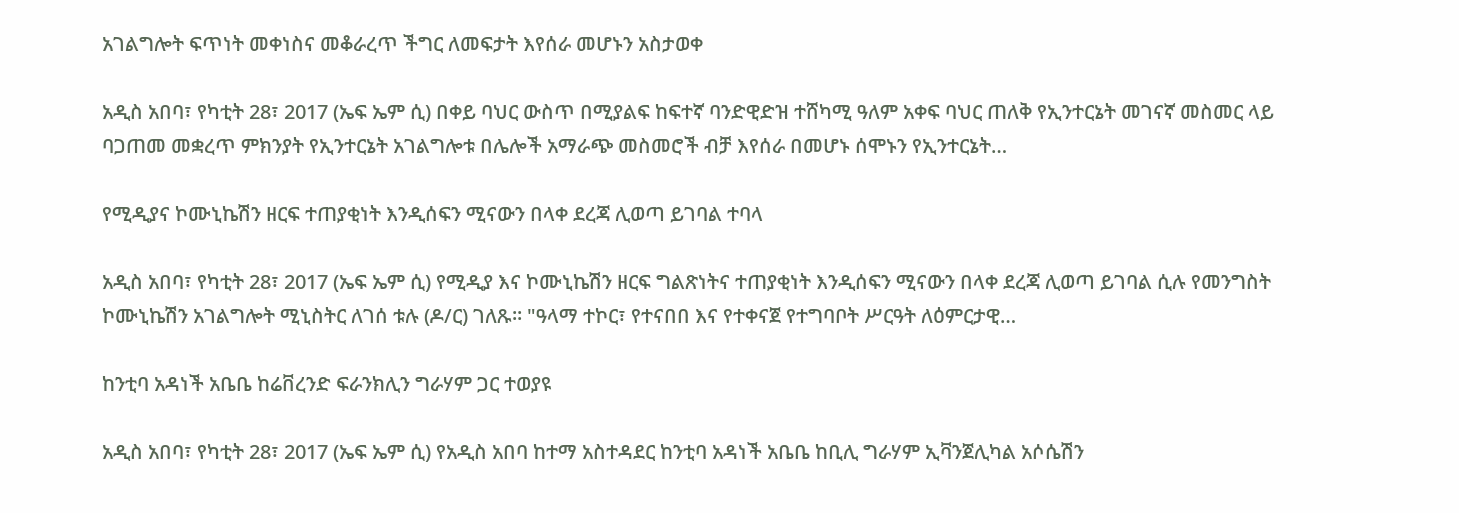አገልግሎት ፍጥነት መቀነስና መቆራረጥ ችግር ለመፍታት እየሰራ መሆኑን አስታወቀ

አዲስ አበባ፣ የካቲት 28፣ 2017 (ኤፍ ኤም ሲ) በቀይ ባህር ውስጥ በሚያልፍ ከፍተኛ ባንድዊድዝ ተሸካሚ ዓለም አቀፍ ባህር ጠለቅ የኢንተርኔት መገናኛ መስመር ላይ ባጋጠመ መቋረጥ ምክንያት የኢንተርኔት አገልግሎቱ በሌሎች አማራጭ መስመሮች ብቻ እየሰራ በመሆኑ ሰሞኑን የኢንተርኔት…

የሚዲያና ኮሙኒኬሽን ዘርፍ ተጠያቂነት እንዲሰፍን ሚናውን በላቀ ደረጃ ሊወጣ ይገባል ተባላ

አዲስ አበባ፣ የካቲት 28፣ 2017 (ኤፍ ኤም ሲ) የሚዲያ እና ኮሙኒኬሽን ዘርፍ ግልጽነትና ተጠያቂነት እንዲሰፍን ሚናውን በላቀ ደረጃ ሊወጣ ይገባል ሲሉ የመንግስት ኮሙኒኬሽን አገልግሎት ሚኒስትር ለገሰ ቱሉ (ዶ/ር) ገለጹ። "ዓላማ ተኮር፣ የተናበበ እና የተቀናጀ የተግባቦት ሥርዓት ለዕምርታዊ…

ከንቲባ አዳነች አቤቤ ከሬቨረንድ ፍራንክሊን ግራሃም ጋር ተወያዩ

አዲስ አበባ፣ የካቲት 28፣ 2017 (ኤፍ ኤም ሲ) የአዲስ አበባ ከተማ አስተዳደር ከንቲባ አዳነች አቤቤ ከቢሊ ግራሃም ኢቫንጀሊካል አሶሴሽን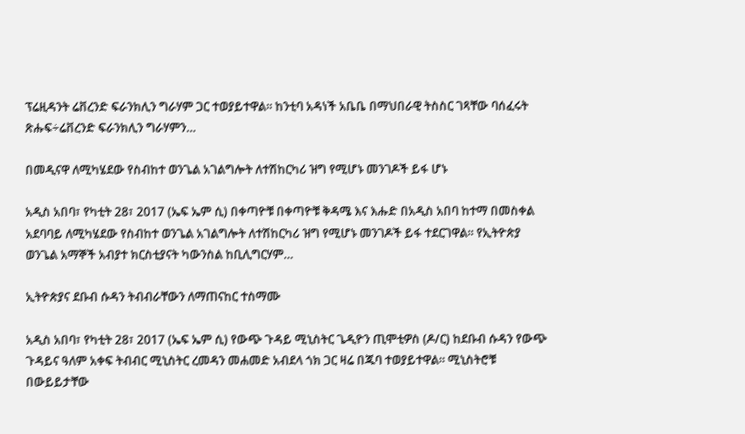ፕሬዚዳንት ሬቨረንድ ፍራንክሊን ግራሃም ጋር ተወያይተዋል። ከንቲባ አዳነች አቤቤ በማህበራዊ ትስስር ገጻቸው ባሰፈሩት ጽሑፍ÷ሬቨረንድ ፍራንክሊን ግራሃምን…

በመዲናዋ ለሚካሄደው የስብከተ ወንጌል አገልግሎት ለተሽከርካሪ ዝግ የሚሆኑ መንገዶች ይፋ ሆኑ

አዲስ አበባ፣ የካቲት 28፣ 2017 (ኤፍ ኤም ሲ) በቀጣዮቹ በቀጣዮቹ ቅዳሜ እና እሑድ በአዲስ አበባ ከተማ በመስቀል አደባባይ ለሚካሄደው የስብከተ ወንጌል አገልግሎት ለተሽከርካሪ ዝግ የሚሆኑ መንገዶች ይፋ ተደርገዋል። የኢትዮጵያ ወንጌል አማኞች አብያተ ክርስቲያናት ካውንስል ከቢሊግርሃም…

ኢትዮጵያና ደቡብ ሱዳን ትብብራቸውን ለማጠናከር ተስማሙ

አዲስ አበባ፣ የካቲት 28፣ 2017 (ኤፍ ኤም ሲ) የውጭ ጉዳይ ሚኒስትር ጌዲዮን ጢሞቲዎስ (ዶ/ር) ከደቡብ ሱዳን የውጭ ጉዳይና ዓለም አቀፍ ትብብር ሚኒስትር ረመዳን መሐመድ አብደላ ጎክ ጋር ዛሬ በጁባ ተወያይተዋል። ሚኒስትሮቹ በውይይታቸው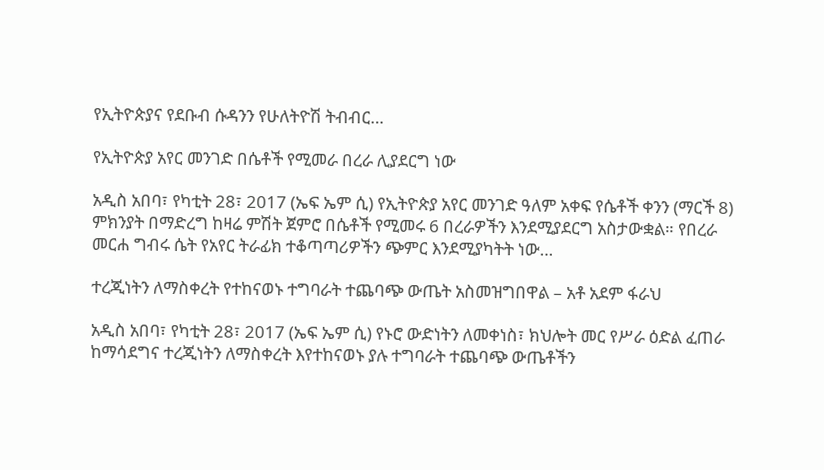የኢትዮጵያና የደቡብ ሱዳንን የሁለትዮሽ ትብብር…

የኢትዮጵያ አየር መንገድ በሴቶች የሚመራ በረራ ሊያደርግ ነው

አዲስ አበባ፣ የካቲት 28፣ 2017 (ኤፍ ኤም ሲ) የኢትዮጵያ አየር መንገድ ዓለም አቀፍ የሴቶች ቀንን (ማርች 8) ምክንያት በማድረግ ከዛሬ ምሽት ጀምሮ በሴቶች የሚመሩ 6 በረራዎችን እንደሚያደርግ አስታውቋል። የበረራ መርሐ ግብሩ ሴት የአየር ትራፊክ ተቆጣጣሪዎችን ጭምር እንደሚያካትት ነው…

ተረጂነትን ለማስቀረት የተከናወኑ ተግባራት ተጨባጭ ውጤት አስመዝግበዋል – አቶ አደም ፋራህ

አዲስ አበባ፣ የካቲት 28፣ 2017 (ኤፍ ኤም ሲ) የኑሮ ውድነትን ለመቀነስ፣ ክህሎት መር የሥራ ዕድል ፈጠራ ከማሳደግና ተረጂነትን ለማስቀረት እየተከናወኑ ያሉ ተግባራት ተጨባጭ ውጤቶችን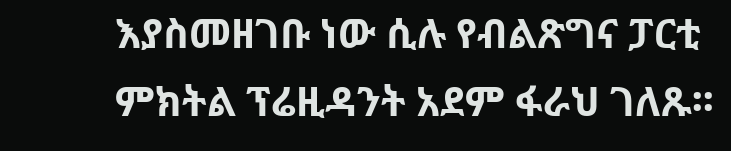እያስመዘገቡ ነው ሲሉ የብልጽግና ፓርቲ ምክትል ፕሬዚዳንት አደም ፋራህ ገለጹ፡፡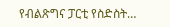የብልጽግና ፓርቲ የስድስት…